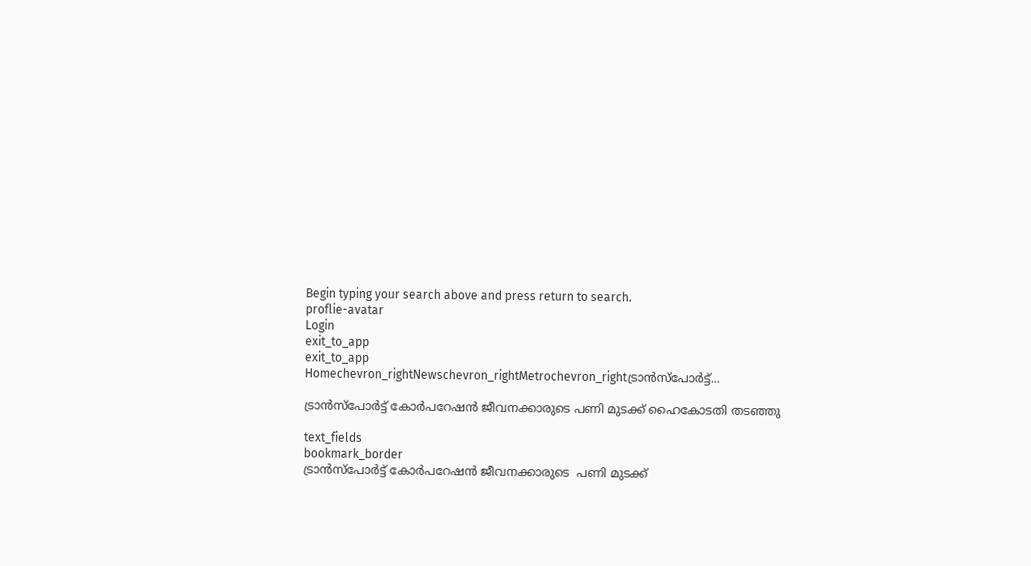Begin typing your search above and press return to search.
proflie-avatar
Login
exit_to_app
exit_to_app
Homechevron_rightNewschevron_rightMetrochevron_rightട്രാൻസ്പോർട്ട്...

ട്രാൻസ്പോർട്ട് കോർപറേഷൻ ജീവനക്കാരുടെ പണി മുടക്ക് ഹൈകോടതി തടഞ്ഞു

text_fields
bookmark_border
ട്രാൻസ്പോർട്ട് കോർപറേഷൻ ജീവനക്കാരുടെ  പണി മുടക്ക്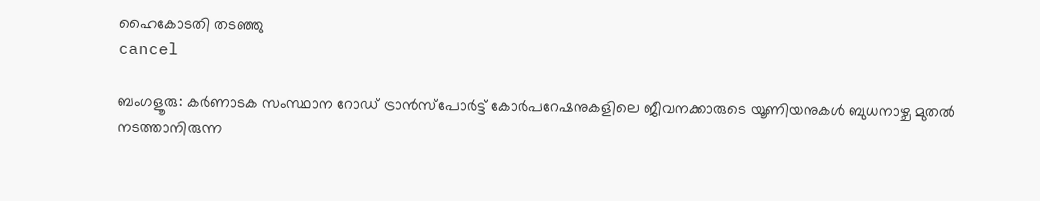ഹൈകോടതി തടഞ്ഞു
cancel

ബംഗളൂരു: കർണാടക സംസ്ഥാന റോഡ് ട്രാൻസ്‌പോർട്ട് കോർപറേഷനുകളിലെ ജീവനക്കാരുടെ യൂണിയനുകൾ ബുധനാഴ്ച മുതൽ നടത്താനിരുന്ന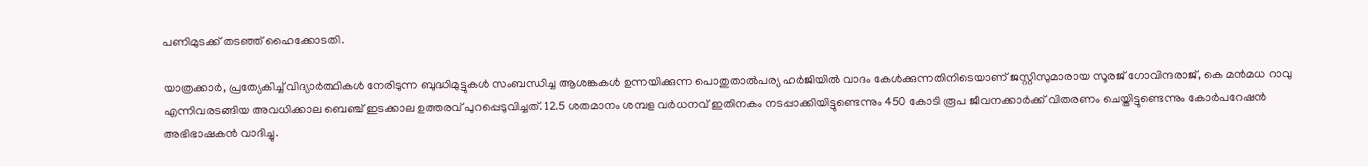പണിമുടക്ക് തടഞ്ഞ് ഹൈക്കോടതി.

യാത്രക്കാർ, പ്രത്യേകിച്ച് വിദ്യാർത്ഥികൾ നേരിടുന്ന ബുദ്ധിമുട്ടുകൾ സംബന്ധിച്ച ആശങ്കകൾ ഉന്നയിക്കുന്ന പൊതുതാൽപര്യ ഹർജിയിൽ വാദം കേൾക്കുന്നതിനിടെയാണ് ജസ്റ്റിസുമാരായ സൂരജ് ഗോവിന്ദരാജ്, കെ മൻമധ റാവു എന്നിവരടങ്ങിയ അവധിക്കാല ബെഞ്ച് ഇടക്കാല ഉത്തരവ് പുറപ്പെടുവിച്ചത്. 12.5 ശതമാനം ശമ്പള വർധനവ് ഇതിനകം നടപ്പാക്കിയിട്ടുണ്ടെന്നും 450 കോടി രൂപ ജീവനക്കാർക്ക് വിതരണം ചെയ്തിട്ടുണ്ടെന്നും കോർപറേഷൻ അഭിഭാഷകൻ വാദിച്ചു.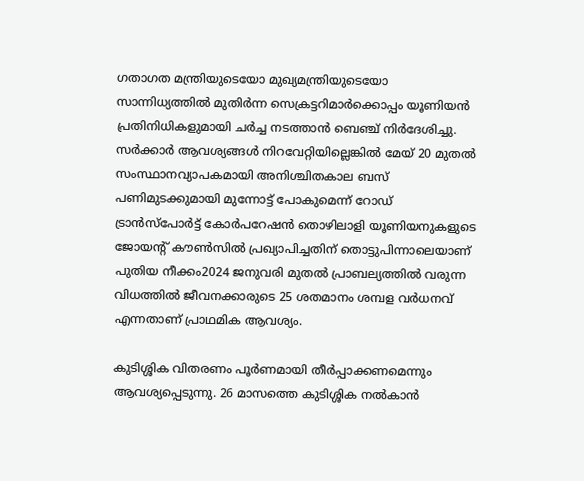ഗതാഗത മന്ത്രിയുടെയോ മുഖ്യമന്ത്രിയുടെയോ സാന്നിധ്യത്തിൽ മുതിർന്ന സെക്രട്ടറിമാർക്കൊപ്പം യൂണിയൻ പ്രതിനിധികളുമായി ചർച്ച നടത്താൻ ബെഞ്ച് നിർദേശിച്ചു. സർക്കാർ ആവശ്യങ്ങൾ നിറവേറ്റിയില്ലെങ്കിൽ മേയ് 20 മുതൽ സംസ്ഥാനവ്യാപകമായി അനിശ്ചിതകാല ബസ് പണിമുടക്കുമായി മുന്നോട്ട് പോകുമെന്ന് റോഡ് ട്രാൻസ്‌പോർട്ട് കോർപറേഷൻ തൊഴിലാളി യൂണിയനുകളുടെ ജോയന്റ് കൗൺസിൽ പ്രഖ്യാപിച്ചതിന് തൊട്ടുപിന്നാലെയാണ് പുതിയ നീക്കം2024 ജനുവരി മുതൽ പ്രാബല്യത്തിൽ വരുന്ന വിധത്തിൽ ജീവനക്കാരുടെ 25 ശതമാനം ശമ്പള വർധനവ് എന്നതാണ് പ്രാഥമിക ആവശ്യം.

കുടിശ്ശിക വിതരണം പൂർണമായി തീർപ്പാക്കണമെന്നും ആവശ്യപ്പെടുന്നു. 26 മാസത്തെ കുടിശ്ശിക നൽകാൻ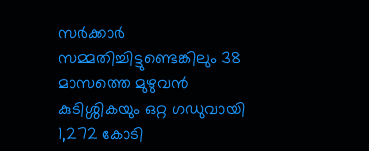സർക്കാർ സമ്മതിച്ചിട്ടുണ്ടെങ്കിലും 38 മാസത്തെ മുഴുവൻ കുടിശ്ശികയും ഒറ്റ ഗഡുവായി 1,272 കോടി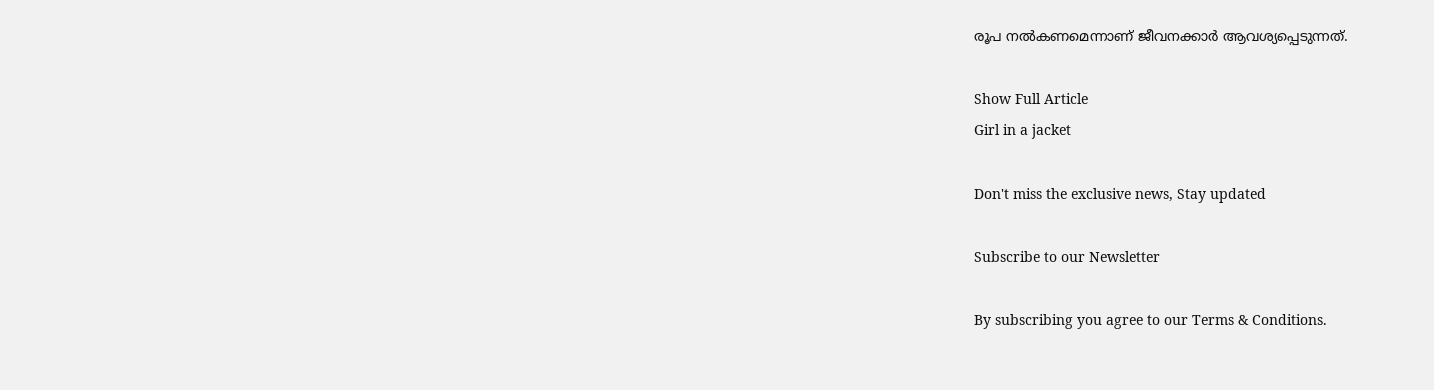രൂപ നൽകണമെന്നാണ് ജീവനക്കാർ ആവശ്യപ്പെടുന്നത്.

Show Full Article
Girl in a jacket

Don't miss the exclusive news, Stay updated

Subscribe to our Newsletter

By subscribing you agree to our Terms & Conditions.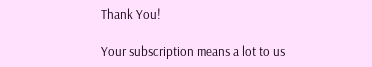Thank You!

Your subscription means a lot to us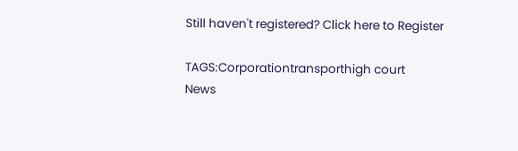Still haven't registered? Click here to Register

TAGS:Corporationtransporthigh court
News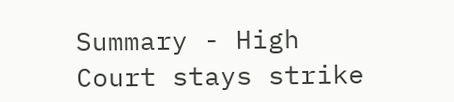Summary - High Court stays strike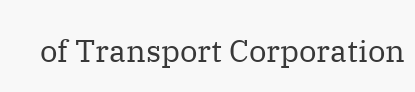of Transport Corporation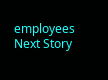employees
Next Story